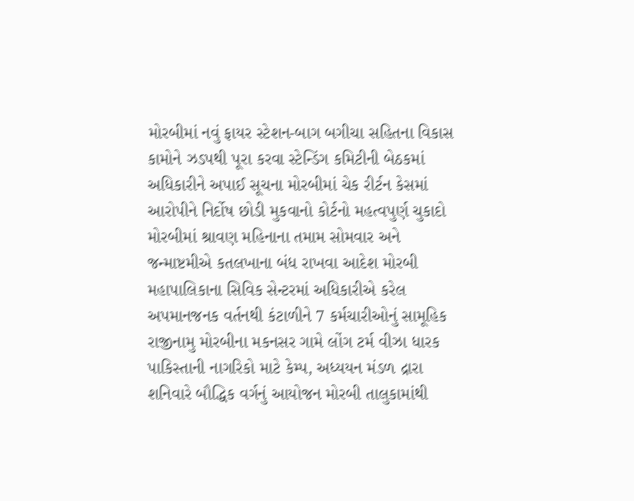મોરબીમાં નવું ફાયર સ્ટેશન-બાગ બગીચા સહિતના વિકાસ કામોને ઝડપથી પૂરા કરવા સ્ટેન્ડિંગ કમિટીની બેઠકમાં અધિકારીને અપાઈ સૂચના મોરબીમાં ચેક રીર્ટન કેસમાં આરોપીને નિર્દોષ છોડી મુકવાનો કોર્ટનો મહત્વપુર્ણ ચુકાદો મોરબીમાં શ્રાવણ મહિનાના તમામ સોમવાર અને જન્માષ્ટમીએ કતલખાના બંધ રાખવા આદેશ મોરબી મહાપાલિકાના સિવિક સેન્ટરમાં અધિકારીએ કરેલ અપમાનજનક વર્તનથી કંટાળીને 7 કર્મચારીઓનું સામૂહિક રાજીનામુ મોરબીના મકનસર ગામે લોંગ ટર્મ વીઝા ધારક પાકિસ્તાની નાગરિકો માટે કેમ્પ, અધ્યયન મંડળ દ્રારા શનિવારે બૌદ્ધિક વર્ગનું આયોજન મોરબી તાલુકામાંથી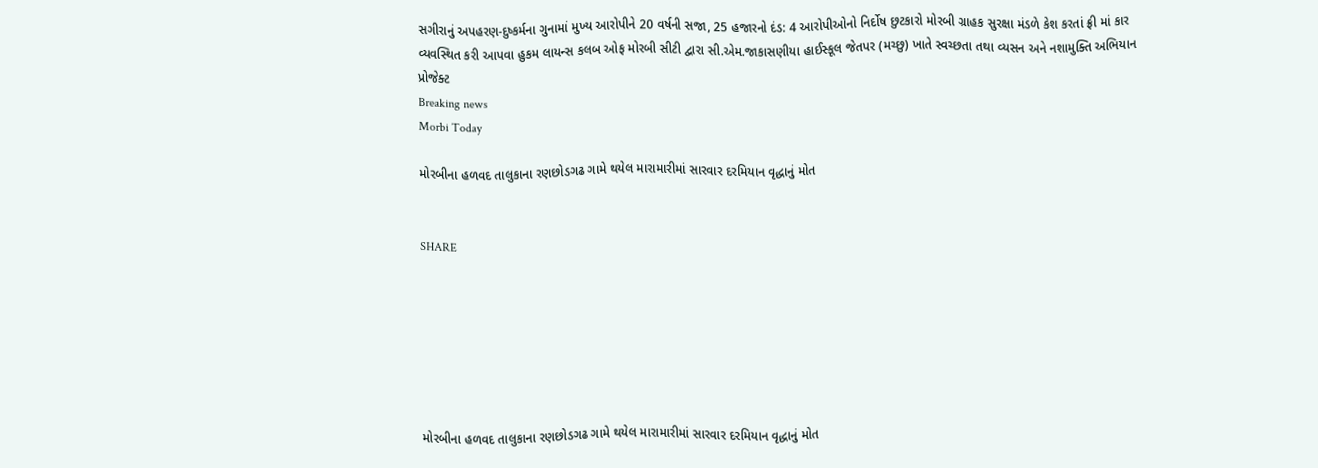સગીરાનું અપહરણ-દુષ્કર્મના ગુનામાં મુખ્ય આરોપીને 20 વર્ષની સજા, 25 હજારનો દંડ: 4 આરોપીઓનો નિર્દોષ છુટકારો મોરબી ગ્રાહક સુરક્ષા મંડળે કેશ કરતાં ફ્રી માં કાર વ્યવસ્થિત કરી આપવા હુકમ લાયન્સ કલબ ઓફ મોરબી સીટી દ્વારા સી.એમ.જાકાસણીયા હાઈસ્કૂલ જેતપર (મચ્છુ) ખાતે સ્વચ્છતા તથા વ્યસન અને નશામુક્તિ અભિયાન પ્રોજેક્ટ
Breaking news
Morbi Today

મોરબીના હળવદ તાલુકાના રણછોડગઢ ગામે થયેલ મારામારીમાં સારવાર દરમિયાન વૃદ્ધાનું મોત


SHARE







મોરબીના હળવદ તાલુકાના રણછોડગઢ ગામે થયેલ મારામારીમાં સારવાર દરમિયાન વૃદ્ધાનું મોત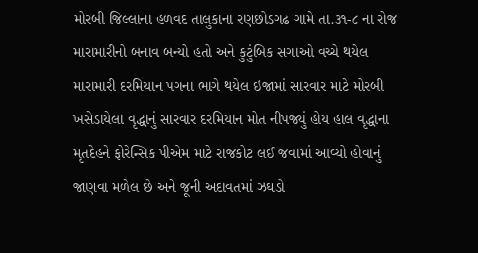મોરબી જિલ્લાના હળવદ તાલુકાના રણછોડગઢ ગામે તા.૩૧-૮ ના રોજ મારામારીનો બનાવ બન્યો હતો અને કુટુંબિક સગાઓ વચ્ચે થયેલ મારામારી દરમિયાન પગના ભાગે થયેલ ઇજામાં સારવાર માટે મોરબી ખસેડાયેલા વૃદ્ધાનું સારવાર દરમિયાન મોત નીપજ્યું હોય હાલ વૃદ્ધાના મૃતદેહને ફોરેન્સિક પીએમ માટે રાજકોટ લઈ જવામાં આવ્યો હોવાનું જાણવા મળેલ છે અને જૂની અદાવતમાં ઝઘડો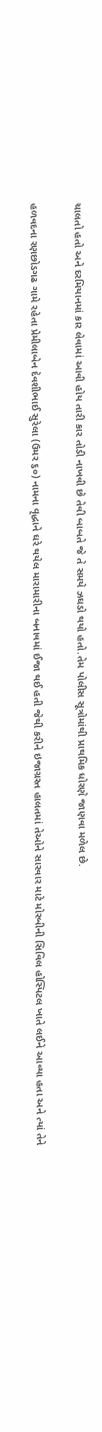ચાલતો હતો અને દરમિયાનમાં કાર લેવામાં આવી હોય તારી કાર તોડી નાખવી છે તેવી બાબતે જે તે સમયે ઝઘડો થયો હતો.તેમ પોલીસ સૂત્રોમાંથી પ્રાથમિક ધોરણે જાણવા મળેલ છે.

હળવદના રણછોડગઢ ગામે રહેતા પ્રેમીલાબેન દેવશીભાઈ સુરેલા (ઉમર ૬૦) નામના વૃદ્ધાને ઘરે થયેલ મારામારીના બનાવમાં ઈજા થઈ હતી જેથી કરીને ઇજાગ્રસ્ત હાલતમાં તેઓને સારવાર માટે મોરબીની સિવિલ હોસ્પિટલ ખાતે લઈને આવ્યા હતા અને ત્યાં તેને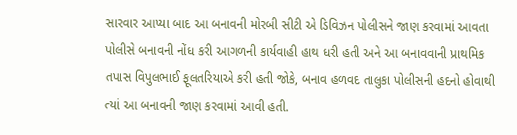સારવાર આપ્યા બાદ આ બનાવની મોરબી સીટી એ ડિવિઝન પોલીસને જાણ કરવામાં આવતા પોલીસે બનાવની નોંધ કરી આગળની કાર્યવાહી હાથ ધરી હતી અને આ બનાવવાની પ્રાથમિક તપાસ વિપુલભાઈ ફૂલતરિયાએ કરી હતી જોકે, બનાવ હળવદ તાલુકા પોલીસની હદનો હોવાથી ત્યાં આ બનાવની જાણ કરવામાં આવી હતી.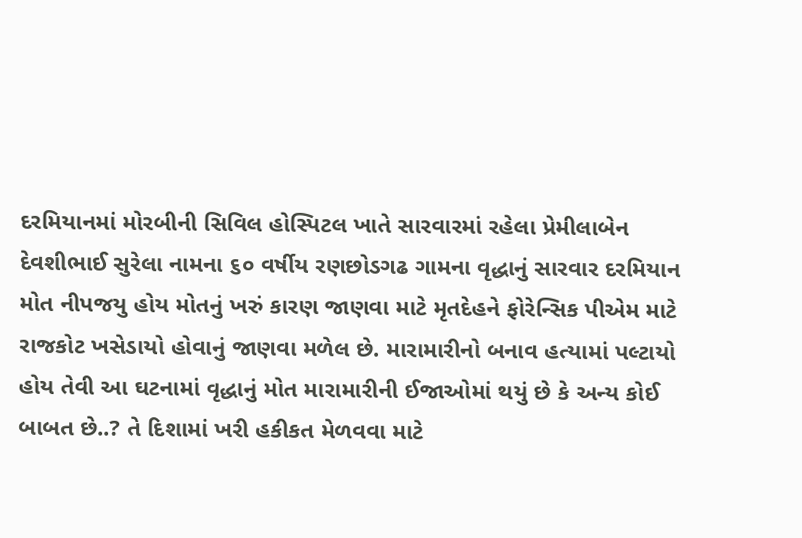દરમિયાનમાં મોરબીની સિવિલ હોસ્પિટલ ખાતે સારવારમાં રહેલા પ્રેમીલાબેન દેવશીભાઈ સુરેલા નામના ૬૦ વર્ષીય રણછોડગઢ ગામના વૃદ્ધાનું સારવાર દરમિયાન મોત નીપજયુ હોય મોતનું ખરું કારણ જાણવા માટે મૃતદેહને ફોરેન્સિક પીએમ માટે રાજકોટ ખસેડાયો હોવાનું જાણવા મળેલ છે. મારામારીનો બનાવ હત્યામાં પલ્ટાયો હોય તેવી આ ઘટનામાં વૃદ્ધાનું મોત મારામારીની ઈજાઓમાં થયું છે કે અન્ય કોઈ બાબત છે..? તે દિશામાં ખરી હકીકત મેળવવા માટે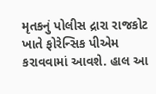મૃતકનું પોલીસ દ્રારા રાજકોટ ખાતે ફોરેન્સિક પીએમ કરાવવામાં આવશે. હાલ આ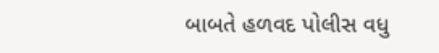બાબતે હળવદ પોલીસ વધુ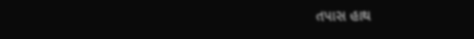તપાસ હાથ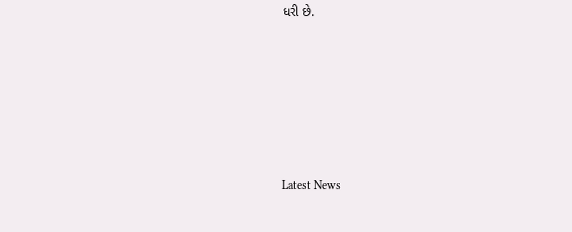ધરી છે.






Latest News